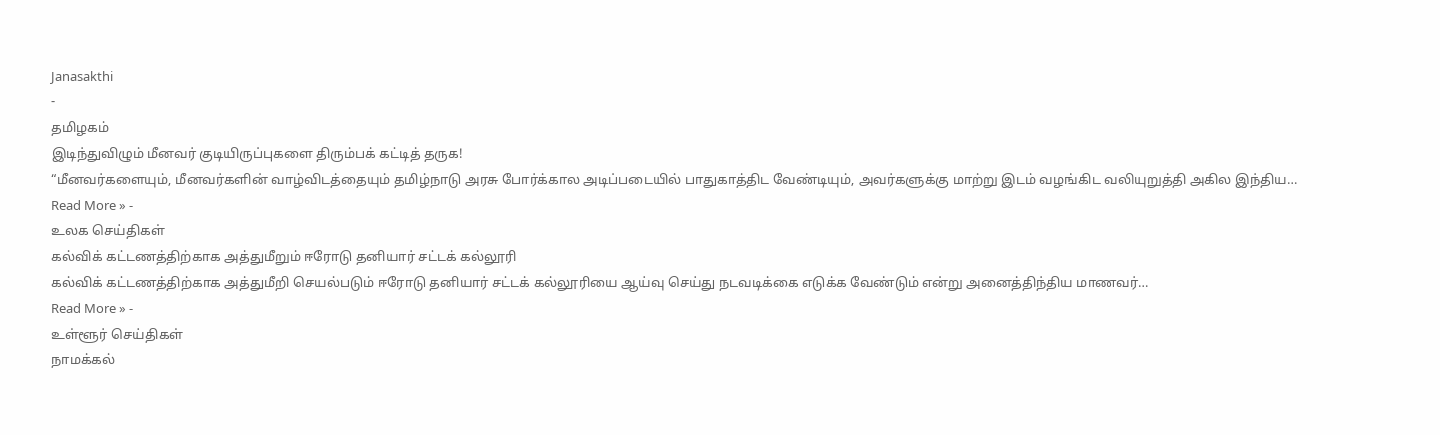Janasakthi
-
தமிழகம்
இடிந்துவிழும் மீனவர் குடியிருப்புகளை திரும்பக் கட்டித் தருக!
“மீனவர்களையும், மீனவர்களின் வாழ்விடத்தையும் தமிழ்நாடு அரசு போர்க்கால அடிப்படையில் பாதுகாத்திட வேண்டியும், அவர்களுக்கு மாற்று இடம் வழங்கிட வலியுறுத்தி அகில இந்திய…
Read More » -
உலக செய்திகள்
கல்விக் கட்டணத்திற்காக அத்துமீறும் ஈரோடு தனியார் சட்டக் கல்லூரி
கல்விக் கட்டணத்திற்காக அத்துமீறி செயல்படும் ஈரோடு தனியார் சட்டக் கல்லூரியை ஆய்வு செய்து நடவடிக்கை எடுக்க வேண்டும் என்று அனைத்திந்திய மாணவர்…
Read More » -
உள்ளூர் செய்திகள்
நாமக்கல்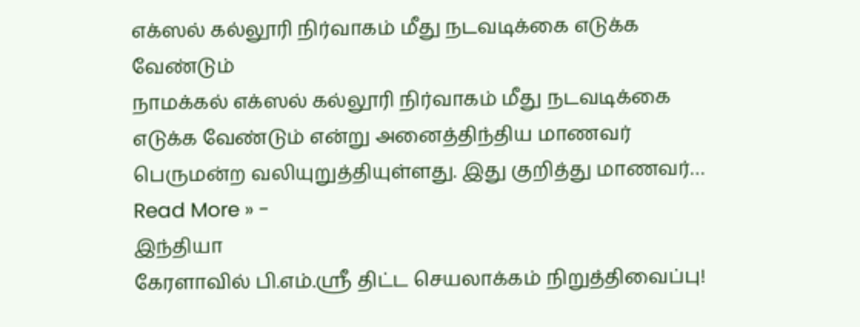எக்ஸல் கல்லூரி நிர்வாகம் மீது நடவடிக்கை எடுக்க வேண்டும்
நாமக்கல் எக்ஸல் கல்லூரி நிர்வாகம் மீது நடவடிக்கை எடுக்க வேண்டும் என்று அனைத்திந்திய மாணவர் பெருமன்ற வலியுறுத்தியுள்ளது. இது குறித்து மாணவர்…
Read More » -
இந்தியா
கேரளாவில் பி.எம்.ஸ்ரீ திட்ட செயலாக்கம் நிறுத்திவைப்பு!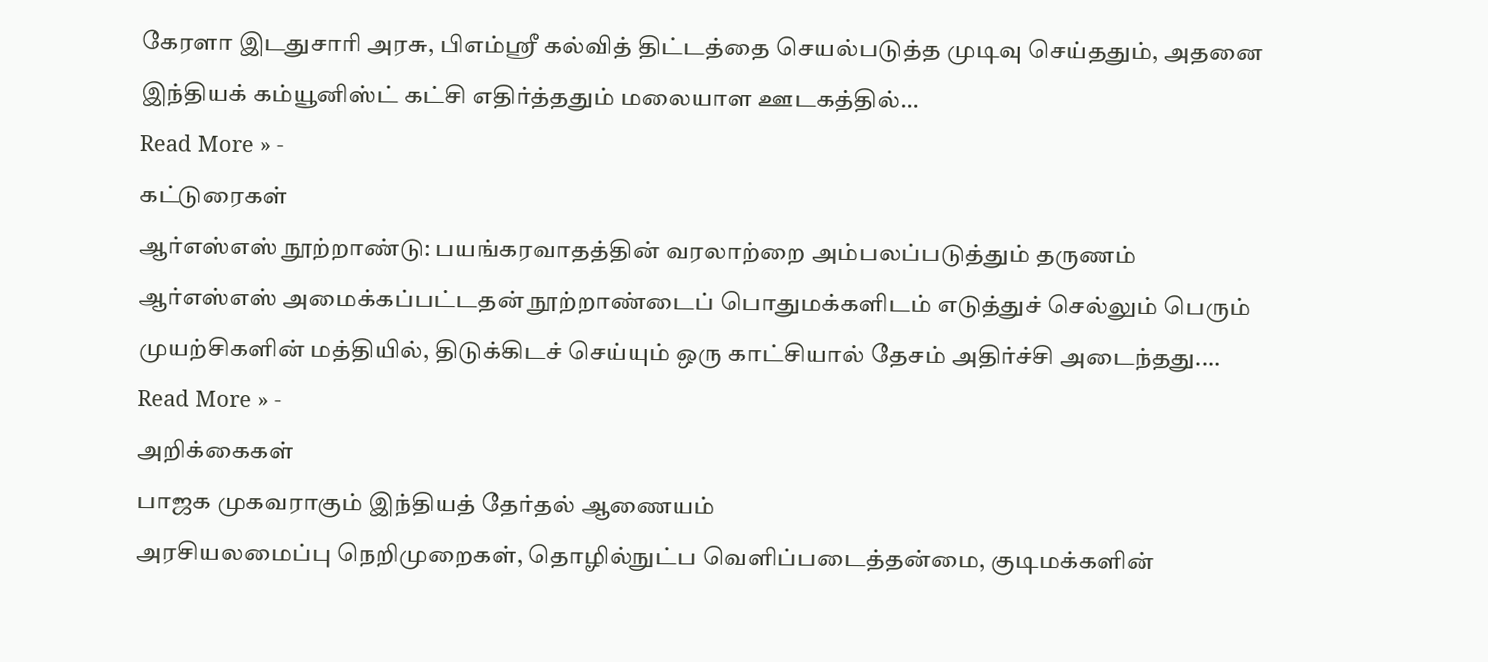கேரளா இடதுசாரி அரசு, பிஎம்ஸ்ரீ கல்வித் திட்டத்தை செயல்படுத்த முடிவு செய்ததும், அதனை இந்தியக் கம்யூனிஸ்ட் கட்சி எதிர்த்ததும் மலையாள ஊடகத்தில்…
Read More » -
கட்டுரைகள்
ஆர்எஸ்எஸ் நூற்றாண்டு: பயங்கரவாதத்தின் வரலாற்றை அம்பலப்படுத்தும் தருணம்
ஆர்எஸ்எஸ் அமைக்கப்பட்டதன் நூற்றாண்டைப் பொதுமக்களிடம் எடுத்துச் செல்லும் பெரும் முயற்சிகளின் மத்தியில், திடுக்கிடச் செய்யும் ஒரு காட்சியால் தேசம் அதிர்ச்சி அடைந்தது.…
Read More » -
அறிக்கைகள்
பாஜக முகவராகும் இந்தியத் தேர்தல் ஆணையம்
அரசியலமைப்பு நெறிமுறைகள், தொழில்நுட்ப வெளிப்படைத்தன்மை, குடிமக்களின்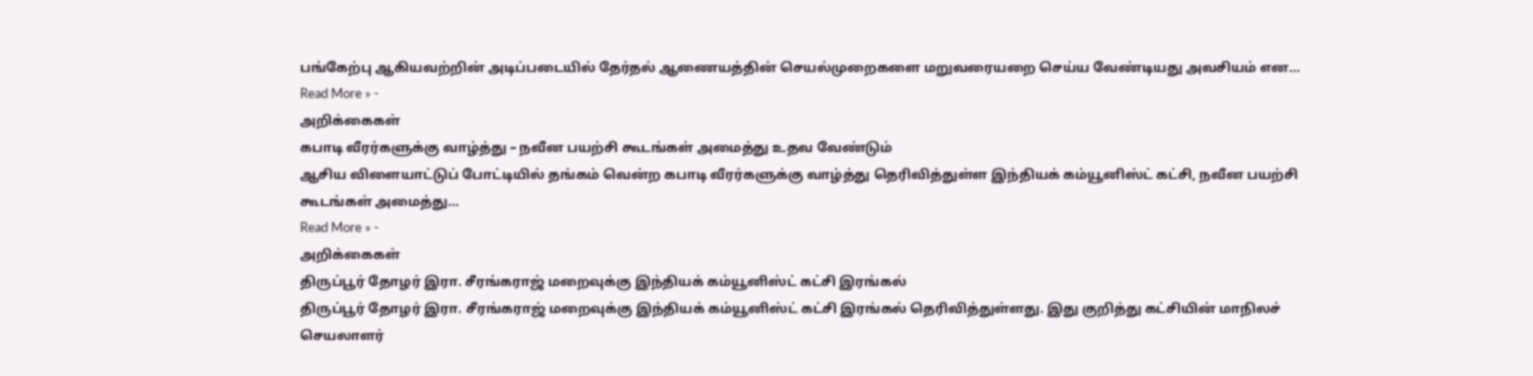பங்கேற்பு ஆகியவற்றின் அடிப்படையில் தேர்தல் ஆணையத்தின் செயல்முறைகளை மறுவரையறை செய்ய வேண்டியது அவசியம் என…
Read More » -
அறிக்கைகள்
கபாடி வீரர்களுக்கு வாழ்த்து – நவீன பயற்சி கூடங்கள் அமைத்து உதவ வேண்டும்
ஆசிய விளையாட்டுப் போட்டியில் தங்கம் வென்ற கபாடி வீரர்களுக்கு வாழ்த்து தெரிவித்துள்ள இந்தியக் கம்யூனிஸ்ட் கட்சி, நவீன பயற்சி கூடங்கள் அமைத்து…
Read More » -
அறிக்கைகள்
திருப்பூர் தோழர் இரா. சீரங்கராஜ் மறைவுக்கு இந்தியக் கம்யூனிஸ்ட் கட்சி இரங்கல்
திருப்பூர் தோழர் இரா. சீரங்கராஜ் மறைவுக்கு இந்தியக் கம்யூனிஸ்ட் கட்சி இரங்கல் தெரிவித்துள்ளது. இது குறித்து கட்சியின் மாநிலச் செயலாளர்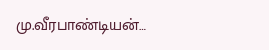மு.வீரபாண்டியன்…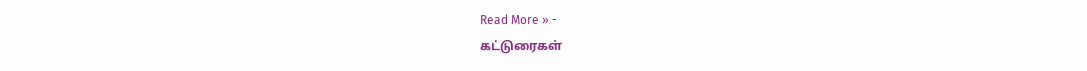Read More » -
கட்டுரைகள்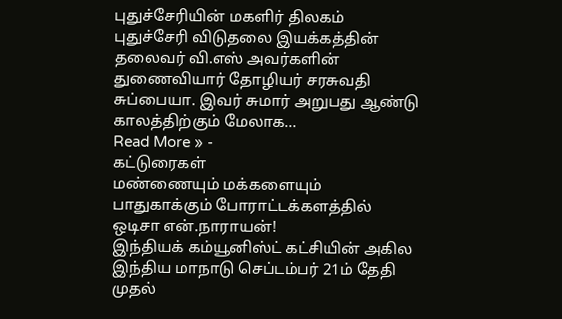புதுச்சேரியின் மகளிர் திலகம்
புதுச்சேரி விடுதலை இயக்கத்தின் தலைவர் வி.எஸ் அவர்களின் துணைவியார் தோழியர் சரசுவதி சுப்பையா. இவர் சுமார் அறுபது ஆண்டு காலத்திற்கும் மேலாக…
Read More » -
கட்டுரைகள்
மண்ணையும் மக்களையும் பாதுகாக்கும் போராட்டக்களத்தில் ஒடிசா என்.நாராயன்!
இந்தியக் கம்யூனிஸ்ட் கட்சியின் அகில இந்திய மாநாடு செப்டம்பர் 21ம் தேதி முதல்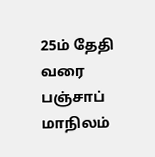25ம் தேதி வரை பஞ்சாப் மாநிலம்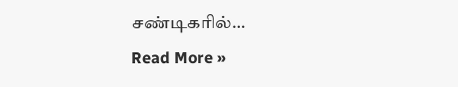சண்டிகரில்…
Read More »